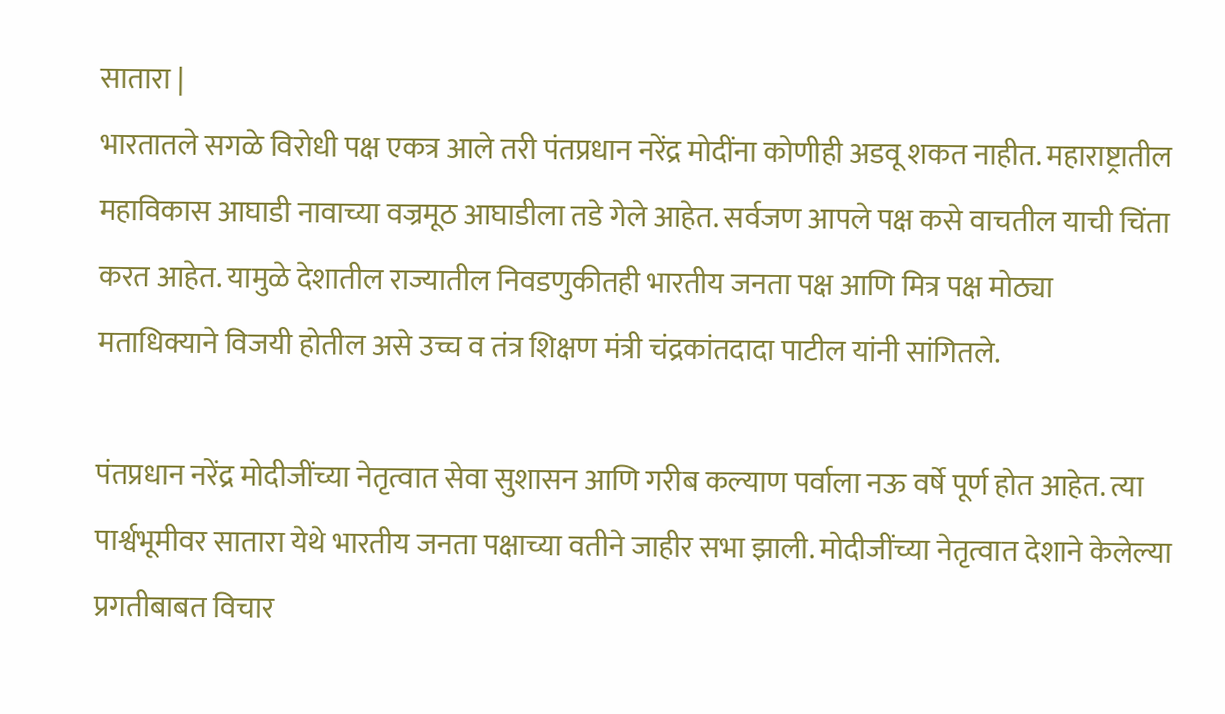सातारा |
भारतातले सगळे विरोधी पक्ष एकत्र आले तरी पंतप्रधान नरेंद्र मोदींना कोणीही अडवू शकत नाहीत. महाराष्ट्रातील महाविकास आघाडी नावाच्या वज्रमूठ आघाडीला तडे गेले आहेत. सर्वजण आपले पक्ष कसे वाचतील याची चिंता करत आहेत. यामुळे देशातील राज्यातील निवडणुकीतही भारतीय जनता पक्ष आणि मित्र पक्ष मोठ्या मताधिक्याने विजयी होतील असे उच्च व तंत्र शिक्षण मंत्री चंद्रकांतदादा पाटील यांनी सांगितले.

पंतप्रधान नरेंद्र मोदीजींच्या नेतृत्वात सेवा सुशासन आणि गरीब कल्याण पर्वाला नऊ वर्षे पूर्ण होत आहेत. त्या पार्श्वभूमीवर सातारा येथे भारतीय जनता पक्षाच्या वतीने जाहीर सभा झाली. मोदीजींच्या नेतृत्वात देशाने केलेल्या प्रगतीबाबत विचार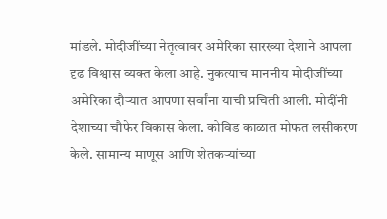मांडले. मोदीजींच्या नेतृत्वावर अमेरिका सारख्या देशाने आपला दृढ विश्वास व्यक्त केला आहे. नुकत्याच माननीय मोदीजींच्या अमेरिका दौऱ्यात आपणा सर्वांना याची प्रचिती आली. मोदींनी देशाच्या चौफेर विकास केला. कोविड काळात मोफत लसीकरण केले. सामान्य माणूस आणि शेतकऱ्यांच्या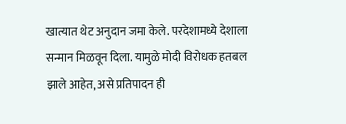खात्यात थेट अनुदान जमा केले. परदेशामध्ये देशाला सन्मान मिळवून दिला. यामुळे मोदी विरोधक हतबल झाले आहेत, असे प्रतिपादन ही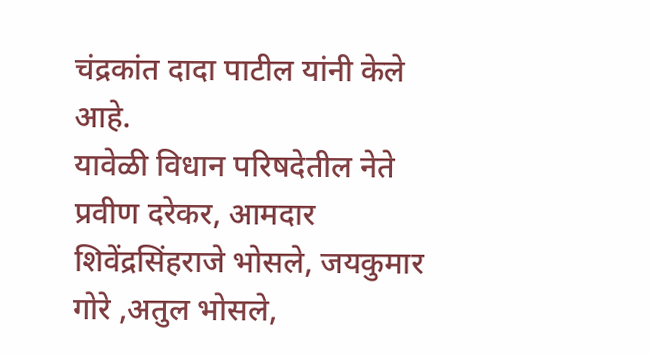चंद्रकांत दादा पाटील यांनी केले आहे.
यावेळी विधान परिषदेतील नेते प्रवीण दरेकर, आमदार शिवेंद्रसिंहराजे भोसले, जयकुमार गोरे ,अतुल भोसले,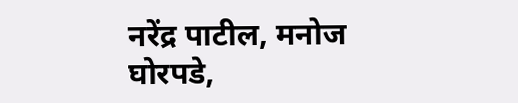नरेंद्र पाटील, मनोज घोरपडे,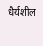धैर्यशील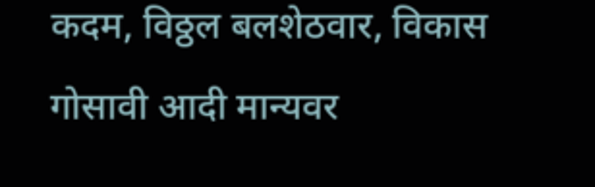कदम, विठ्ठल बलशेठवार, विकास गोसावी आदी मान्यवर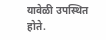यावेळी उपस्थित होते.